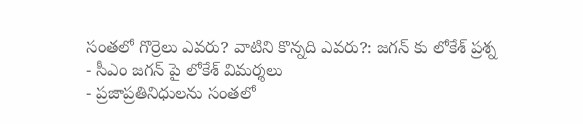సంతలో గొర్రెలు ఎవరు? వాటిని కొన్నది ఎవరు?: జగన్ కు లోకేశ్ ప్రశ్న
- సీఎం జగన్ పై లోకేశ్ విమర్శలు
- ప్రజాప్రతినిధులను సంతలో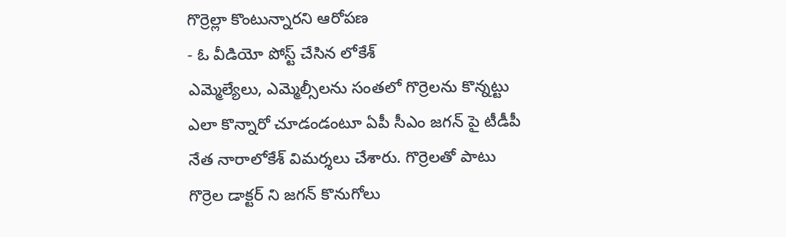గొర్రెల్లా కొంటున్నారని ఆరోపణ
- ఓ వీడియో పోస్ట్ చేసిన లోకేశ్
ఎమ్మెల్యేలు, ఎమ్మెల్సీలను సంతలో గొర్రెలను కొన్నట్టు ఎలా కొన్నారో చూడండంటూ ఏపీ సీఎం జగన్ పై టీడీపీ నేత నారాలోకేశ్ విమర్శలు చేశారు. గొర్రెలతో పాటు గొర్రెల డాక్టర్ ని జగన్ కొనుగోలు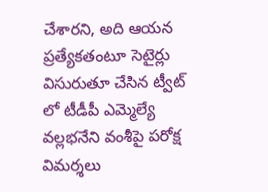చేశారని, అది ఆయన ప్రత్యేకతంటూ సెటైర్లు విసురుతూ చేసిన ట్వీట్ లో టీడీపీ ఎమ్మెల్యే వల్లభనేని వంశీపై పరోక్ష విమర్శలు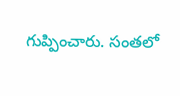గుప్పించారు. సంతలో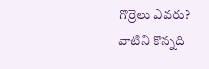గొర్రెలు ఎవరు? వాటిని కొన్నది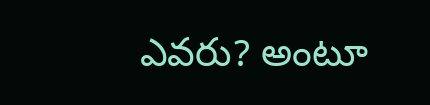ఎవరు? అంటూ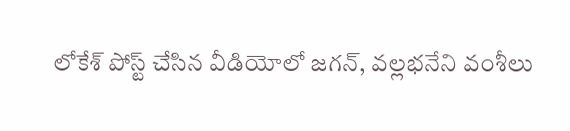లోకేశ్ పోస్ట్ చేసిన వీడియోలో జగన్, వల్లభనేని వంశీలు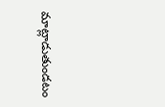మాట్లాడుతుండటం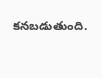కనబడుతుంది.